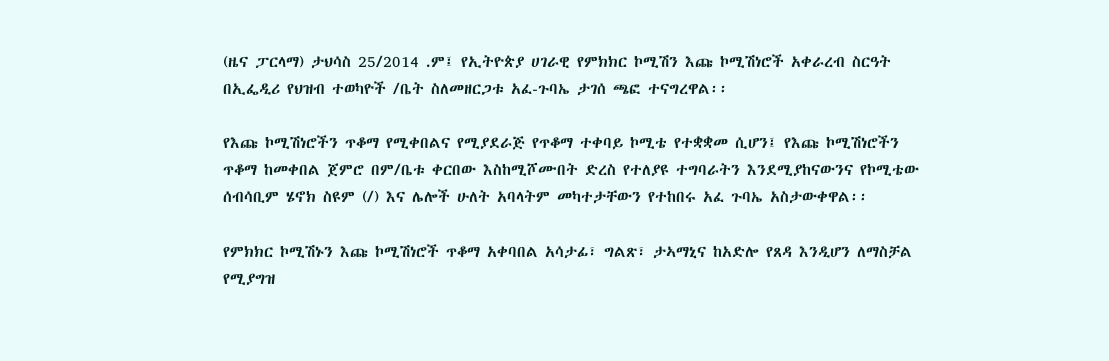(ዜና ፓርላማ) ታህሳስ 25/2014 .ም፤ የኢትዮጵያ ሀገራዊ የምክክር ኮሚሽን እጩ ኮሚሽነሮች አቀራረብ ስርዓት በኢፌዲሪ የህዝብ ተወካዮች /ቤት ስለመዘርጋቱ አፈ-ጉባኤ ታገሰ ጫፎ ተናግረዋል፡፡

የእጩ ኮሚሽነሮችን ጥቆማ የሚቀበልና የሚያደራጅ የጥቆማ ተቀባይ ኮሚቴ የተቋቋመ ሲሆን፤ የእጩ ኮሚሽነሮችን ጥቆማ ከመቀበል ጀምሮ በም/ቤቱ ቀርበው እስከሚሾሙበት ድረስ የተለያዩ ተግባራትን እንደሚያከናውንና የኮሚቴው ሰብሳቢም ሄኖክ ስዩም (/) እና ሌሎች ሁለት አባላትም መካተታቸውን የተከበሩ አፈ ጉባኤ አስታውቀዋል፡፡

የምክክር ኮሚሽኑን እጩ ኮሚሽነሮች ጥቆማ አቀባበል አሳታፊ፣ ግልጽ፣ ታኣማኒና ከአድሎ የጸዳ እንዲሆን ለማስቻል የሚያግዝ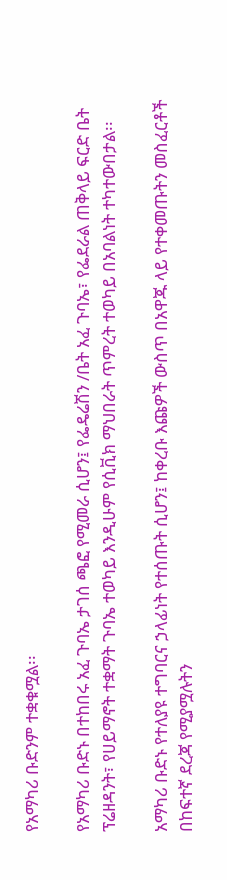የአማካሪ ቡድንም ተቋቁሟል፡፡

የአማካሪ ቡድኑ በተከበሩ አፈ ጉባኤ ታገሰ ጫፎ የሚመራ ሲሆን፤ የፌዴሬሽን /ቤት አፈ ጉባኤ፣ የፌደራል ጠቅላይ ፍርድ ቤት ፕሬዘዳንት፣ የሀይማኖት ተቋማት ጉባኤ ተወካይ እንዲሁም የሲቪክ ማህበራት ጥምረት ተወካይ በአባልነት ተካተውበታል፡፡

አማካሪ ቡድኑ የተለያዩ ተግባርና ኃላፊነት የተሰጡት ሲሆን፤ ከቀረቡ እጩዎች ውስጥ በአዋጁ ላይ የተቀመጡትን መስፈርቶች በከፍተኛ ደረጃ የሚያሟሉትን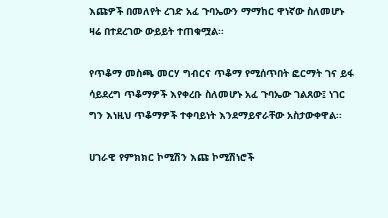እጩዎች በመለየት ረገድ አፈ ጉባኤውን ማማከር ዋነኛው ስለመሆኑ ዛሬ በተደረገው ውይይት ተጠቁሟል፡፡

የጥቆማ መስጫ መርሃ ግብርና ጥቆማ የሚሰጥበት ፎርማት ገና ይፋ ሳይደረግ ጥቆማዎች እየቀረቡ ስለመሆኑ አፈ ጉባኤው ገልጸው፤ ነገር ግን እነዚህ ጥቆማዎች ተቀባይነት እንደማይኖራቸው አስታውቀዋል፡፡

ሀገራዊ የምክክር ኮሚሽን እጩ ኮሚሽነሮች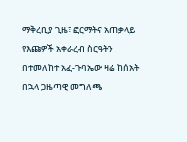ማቅረቢያ ጊዜ፣ ፎርማትና አጠቃላይ የእጩዎች አቀራረብ ስርዓትን በተመለከተ አፈ-ጉባኤው ዛሬ ከሰአት በኋላ ጋዜጣዊ መግለጫ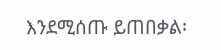እንደሚሰጡ ይጠበቃል፡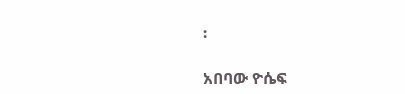፡

አበባው ዮሴፍ